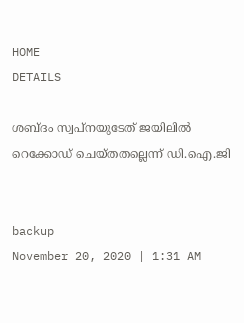HOME
DETAILS

ശബ്ദം സ്വപ്നയുടേത് ജയിലില്‍ റെക്കോഡ് ചെയ്തതല്ലെന്ന് ഡി.ഐ.ജി


backup
November 20, 2020 | 1:31 AM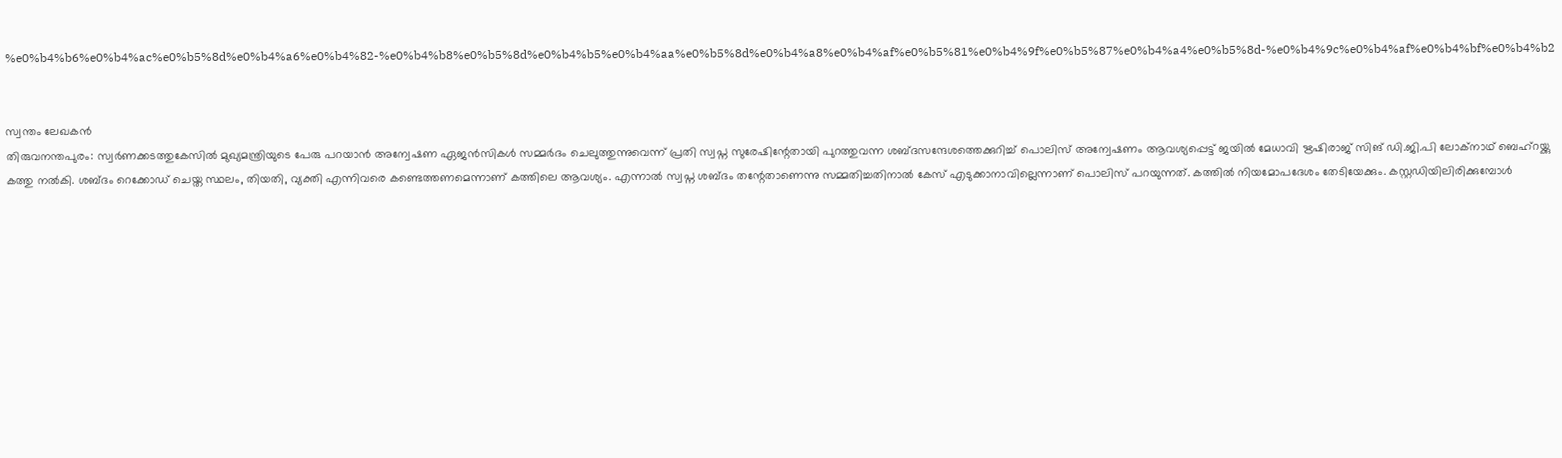%e0%b4%b6%e0%b4%ac%e0%b5%8d%e0%b4%a6%e0%b4%82-%e0%b4%b8%e0%b5%8d%e0%b4%b5%e0%b4%aa%e0%b5%8d%e0%b4%a8%e0%b4%af%e0%b5%81%e0%b4%9f%e0%b5%87%e0%b4%a4%e0%b5%8d-%e0%b4%9c%e0%b4%af%e0%b4%bf%e0%b4%b2


സ്വന്തം ലേഖകന്‍
തിരുവനന്തപുരം: സ്വര്‍ണക്കടത്തുകേസില്‍ മുഖ്യമന്ത്രിയുടെ പേരു പറയാന്‍ അന്വേഷണ ഏജന്‍സികള്‍ സമ്മര്‍ദം ചെലുത്തുന്നുവെന്ന് പ്രതി സ്വപ്ന സുരേഷിന്റേതായി പുറത്തുവന്ന ശബ്ദസന്ദേശത്തെക്കുറിച്ച് പൊലിസ് അന്വേഷണം ആവശ്യപ്പെട്ട് ജയില്‍ മേധാവി ഋഷിരാജ് സിങ് ഡി.ജി.പി ലോക്‌നാഥ് ബെഹ്‌റയ്ക്കു കത്തു നല്‍കി. ശബ്ദം റെക്കോഡ് ചെയ്ത സ്ഥലം, തിയതി, വ്യക്തി എന്നിവരെ കണ്ടെത്തണമെന്നാണ് കത്തിലെ ആവശ്യം. എന്നാല്‍ സ്വപ്ന ശബ്ദം തന്റേതാണെന്നു സമ്മതിച്ചതിനാല്‍ കേസ് എടുക്കാനാവില്ലെന്നാണ് പൊലിസ് പറയുന്നത്. കത്തില്‍ നിയമോപദേശം തേടിയേക്കും. കസ്റ്റഡിയിലിരിക്കുമ്പോള്‍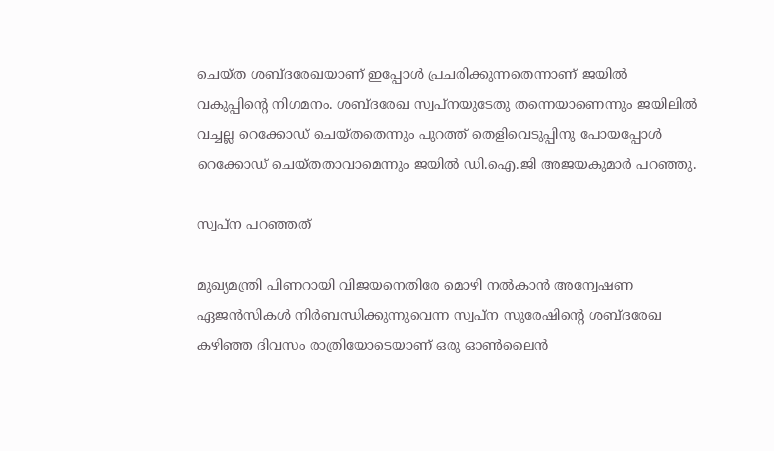ചെയ്ത ശബ്ദരേഖയാണ് ഇപ്പോള്‍ പ്രചരിക്കുന്നതെന്നാണ് ജയില്‍ വകുപ്പിന്റെ നിഗമനം. ശബ്ദരേഖ സ്വപ്നയുടേതു തന്നെയാണെന്നും ജയിലില്‍ വച്ചല്ല റെക്കോഡ് ചെയ്തതെന്നും പുറത്ത് തെളിവെടുപ്പിനു പോയപ്പോള്‍ റെക്കോഡ് ചെയ്തതാവാമെന്നും ജയില്‍ ഡി.ഐ.ജി അജയകുമാര്‍ പറഞ്ഞു.

സ്വപ്ന പറഞ്ഞത്

മുഖ്യമന്ത്രി പിണറായി വിജയനെതിരേ മൊഴി നല്‍കാന്‍ അന്വേഷണ ഏജന്‍സികള്‍ നിര്‍ബന്ധിക്കുന്നുവെന്ന സ്വപ്ന സുരേഷിന്റെ ശബ്ദരേഖ കഴിഞ്ഞ ദിവസം രാത്രിയോടെയാണ് ഒരു ഓണ്‍ലൈന്‍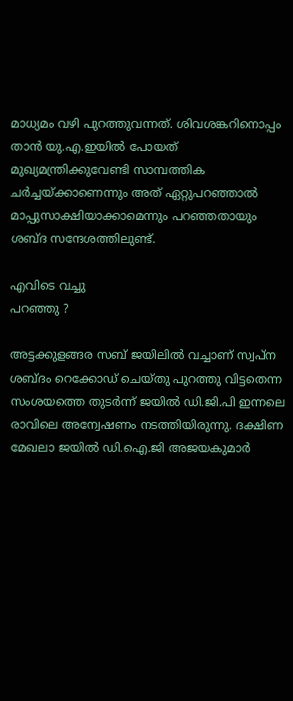മാധ്യമം വഴി പുറത്തുവന്നത്. ശിവശങ്കറിനൊപ്പം താന്‍ യു.എ.ഇയില്‍ പോയത് മുഖ്യമന്ത്രിക്കുവേണ്ടി സാമ്പത്തിക ചര്‍ച്ചയ്ക്കാണെന്നും അത് ഏറ്റുപറഞ്ഞാല്‍ മാപ്പുസാക്ഷിയാക്കാമെന്നും പറഞ്ഞതായും ശബ്ദ സന്ദേശത്തിലുണ്ട്.

എവിടെ വച്ചു
പറഞ്ഞു ?

അട്ടക്കുളങ്ങര സബ് ജയിലില്‍ വച്ചാണ് സ്വപ്ന ശബ്ദം റെക്കോഡ് ചെയ്തു പുറത്തു വിട്ടതെന്ന സംശയത്തെ തുടര്‍ന്ന് ജയില്‍ ഡി.ജി.പി ഇന്നലെ രാവിലെ അന്വേഷണം നടത്തിയിരുന്നു. ദക്ഷിണ മേഖലാ ജയില്‍ ഡി.ഐ.ജി അജയകുമാര്‍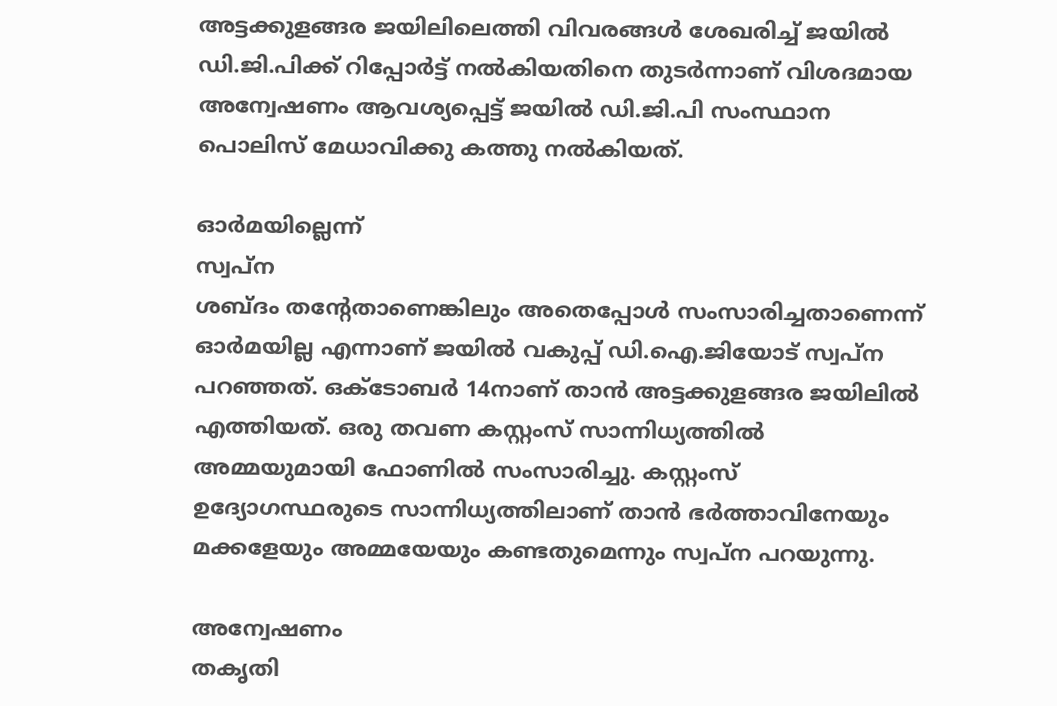അട്ടക്കുളങ്ങര ജയിലിലെത്തി വിവരങ്ങള്‍ ശേഖരിച്ച് ജയില്‍ ഡി.ജി.പിക്ക് റിപ്പോര്‍ട്ട് നല്‍കിയതിനെ തുടര്‍ന്നാണ് വിശദമായ അന്വേഷണം ആവശ്യപ്പെട്ട് ജയില്‍ ഡി.ജി.പി സംസ്ഥാന പൊലിസ് മേധാവിക്കു കത്തു നല്‍കിയത്.

ഓര്‍മയില്ലെന്ന്
സ്വപ്ന
ശബ്ദം തന്റേതാണെങ്കിലും അതെപ്പോള്‍ സംസാരിച്ചതാണെന്ന് ഓര്‍മയില്ല എന്നാണ് ജയില്‍ വകുപ്പ് ഡി.ഐ.ജിയോട് സ്വപ്ന പറഞ്ഞത്. ഒക്ടോബര്‍ 14നാണ് താന്‍ അട്ടക്കുളങ്ങര ജയിലില്‍ എത്തിയത്. ഒരു തവണ കസ്റ്റംസ് സാന്നിധ്യത്തില്‍ അമ്മയുമായി ഫോണില്‍ സംസാരിച്ചു. കസ്റ്റംസ് ഉദ്യോഗസ്ഥരുടെ സാന്നിധ്യത്തിലാണ് താന്‍ ഭര്‍ത്താവിനേയും മക്കളേയും അമ്മയേയും കണ്ടതുമെന്നും സ്വപ്ന പറയുന്നു.

അന്വേഷണം
തകൃതി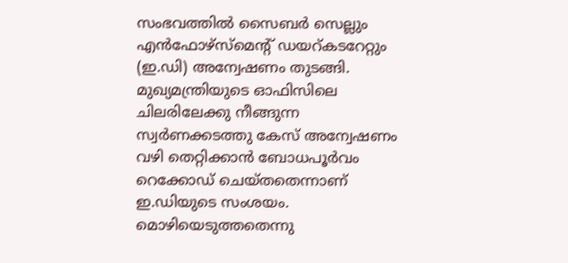സംഭവത്തില്‍ സൈബര്‍ സെല്ലും എന്‍ഫോഴ്‌സ്‌മെന്റ് ഡയറ്കടറേറ്റും (ഇ.ഡി) അന്വേഷണം തുടങ്ങി. മുഖ്യമന്ത്രിയുടെ ഓഫിസിലെ ചിലരിലേക്കു നീങ്ങുന്ന സ്വര്‍ണക്കടത്തു കേസ് അന്വേഷണം വഴി തെറ്റിക്കാന്‍ ബോധപൂര്‍വം റെക്കോഡ് ചെയ്തതെന്നാണ് ഇ.ഡിയുടെ സംശയം. മൊഴിയെടുത്തതെന്നു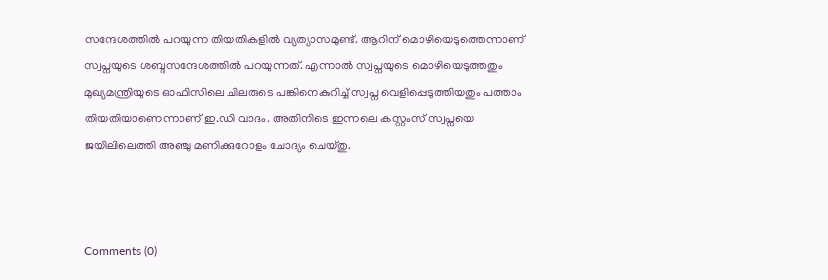സന്ദേശത്തില്‍ പറയുന്ന തിയതികളില്‍ വ്യത്യാസമുണ്ട്. ആറിന് മൊഴിയെടുത്തെന്നാണ് സ്വപ്നയുടെ ശബ്ദസന്ദേശത്തില്‍ പറയുന്നത്. എന്നാല്‍ സ്വപ്നയുടെ മൊഴിയെടുത്തതും മുഖ്യമന്ത്രിയുടെ ഓഫിസിലെ ചിലരുടെ പങ്കിനെകുറിച്ച് സ്വപ്ന വെളിപ്പെടുത്തിയതും പത്താം തിയതിയാണെന്നാണ് ഇ.ഡി വാദം. അതിനിടെ ഇന്നലെ കസ്റ്റംസ് സ്വപ്നയെ ജയിലിലെത്തി അഞ്ചു മണിക്കുറോളം ചോദ്യം ചെയ്തു.



Comments (0)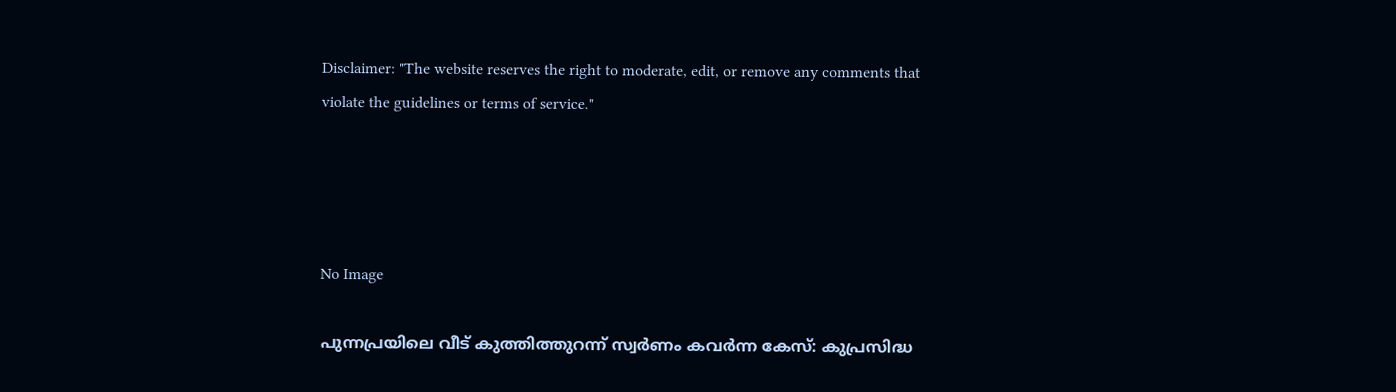Disclaimer: "The website reserves the right to moderate, edit, or remove any comments that violate the guidelines or terms of service."




No Image

പുന്നപ്രയിലെ വീട് കുത്തിത്തുറന്ന് സ്വർണം കവർന്ന കേസ്: കുപ്രസിദ്ധ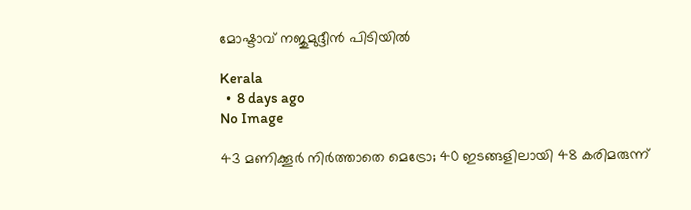മോഷ്ടാവ് നജുമുദ്ദീൻ പിടിയിൽ

Kerala
  •  8 days ago
No Image

43 മണിക്കൂർ നിർത്താതെ മെട്രോ; 40 ഇടങ്ങളിലായി 48 കരിമരുന്ന്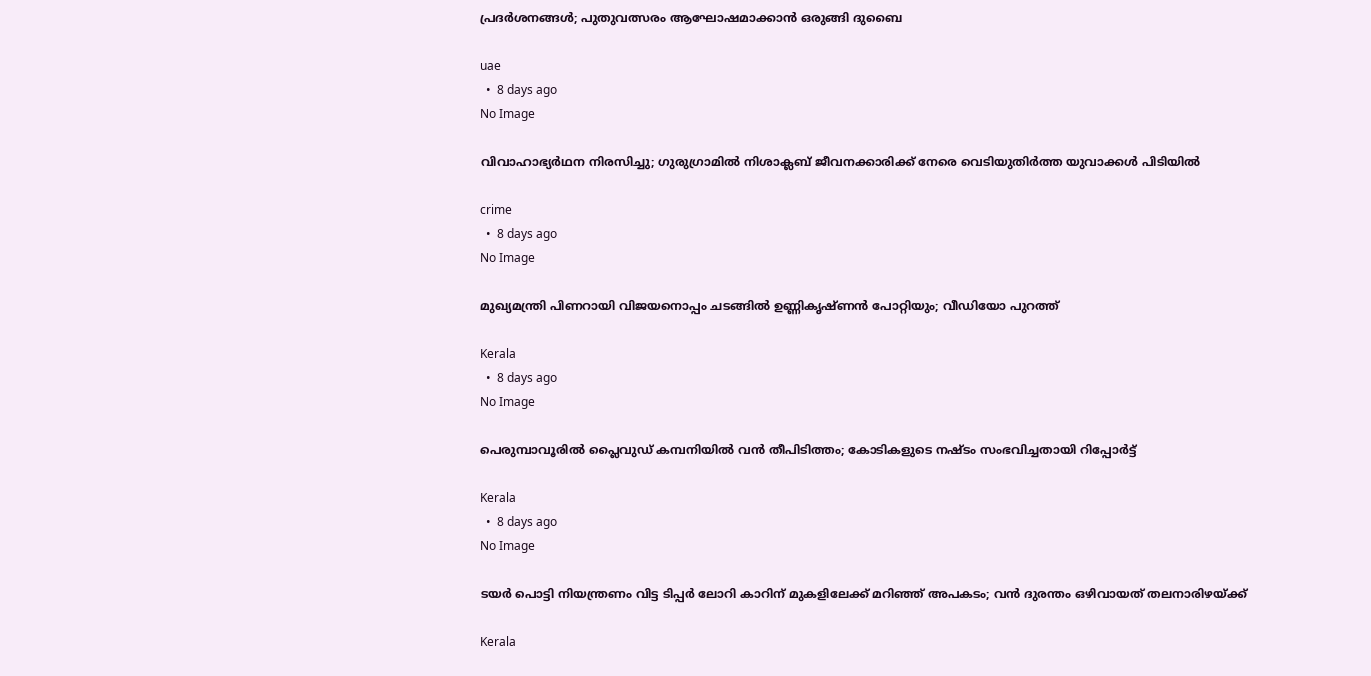പ്രദർശനങ്ങൾ; പുതുവത്സരം ആഘോഷമാക്കാൻ ഒരുങ്ങി ദുബൈ

uae
  •  8 days ago
No Image

വിവാഹാഭ്യർഥന നിരസിച്ചു; ഗുരുഗ്രാമിൽ നിശാക്ലബ് ജീവനക്കാരിക്ക് നേരെ വെടിയുതിർത്ത യുവാക്കൾ പിടിയിൽ

crime
  •  8 days ago
No Image

മുഖ്യമന്ത്രി പിണറായി വിജയനൊപ്പം ചടങ്ങില്‍ ഉണ്ണികൃഷ്ണന്‍ പോറ്റിയും; വീഡിയോ പുറത്ത്

Kerala
  •  8 days ago
No Image

പെരുമ്പാവൂരില്‍ പ്ലൈവുഡ് കമ്പനിയില്‍ വന്‍ തീപിടിത്തം; കോടികളുടെ നഷ്ടം സംഭവിച്ചതായി റിപ്പോര്‍ട്ട്

Kerala
  •  8 days ago
No Image

ടയര്‍ പൊട്ടി നിയന്ത്രണം വിട്ട ടിപ്പര്‍ ലോറി കാറിന് മുകളിലേക്ക് മറിഞ്ഞ് അപകടം; വന്‍ ദുരന്തം ഒഴിവായത് തലനാരിഴയ്ക്ക്

Kerala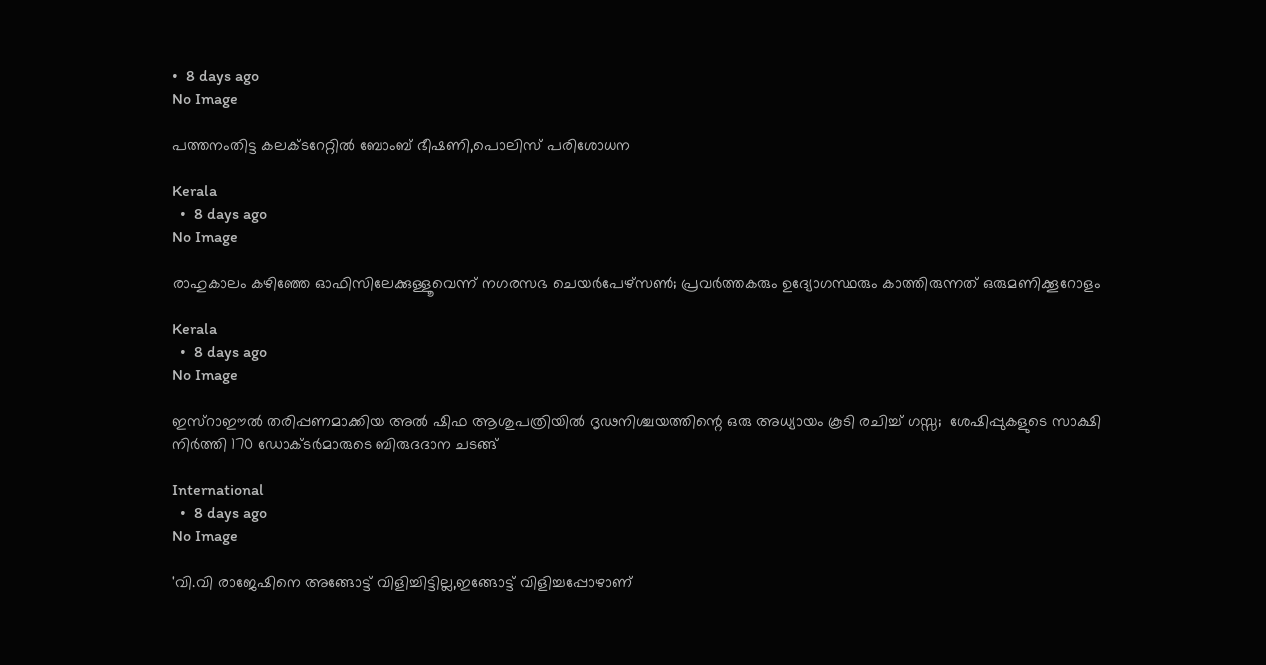•  8 days ago
No Image

പത്തനംതിട്ട കലക്ടറേറ്റില്‍ ബോംബ് ഭീഷണി,പൊലിസ് പരിശോധന

Kerala
  •  8 days ago
No Image

രാഹുകാലം കഴിഞ്ഞേ ഓഫിസിലേക്കുള്ളൂവെന്ന് നഗരസഭ ചെയര്‍പേഴ്‌സണ്‍; പ്രവര്‍ത്തകരും ഉദ്യോഗസ്ഥരും കാത്തിരുന്നത് ഒരുമണിക്കൂറോളം

Kerala
  •  8 days ago
No Image

ഇസ്‌റാഈല്‍ തരിപ്പണമാക്കിയ അല്‍ ഷിഫ ആശുപത്രിയില്‍ ദൃഢനിശ്ചയത്തിന്റെ ഒരു അധ്യായം കൂടി രചിച്ച് ഗസ്സ;  ശേഷിപ്പുകളുടെ സാക്ഷി നിര്‍ത്തി 170 ഡോക്ടര്‍മാരുടെ ബിരുദദാന ചടങ്ങ്

International
  •  8 days ago
No Image

'വി.വി രാജേഷിനെ അങ്ങോട്ട് വിളിച്ചിട്ടില്ല,ഇങ്ങോട്ട് വിളിച്ചപ്പോഴാണ്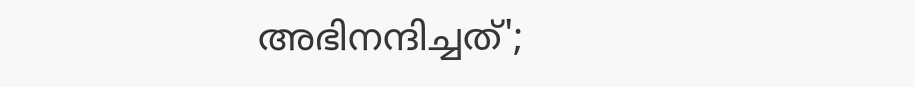അഭിനന്ദിച്ചത്';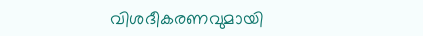വിശദീകരണവുമായി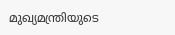മുഖ്യമന്ത്രിയുടെ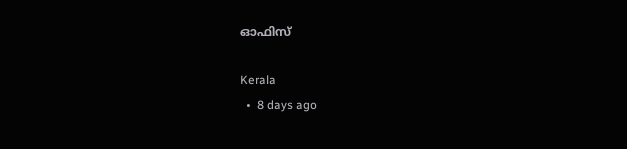ഓഫിസ്

Kerala
  •  8 days ago